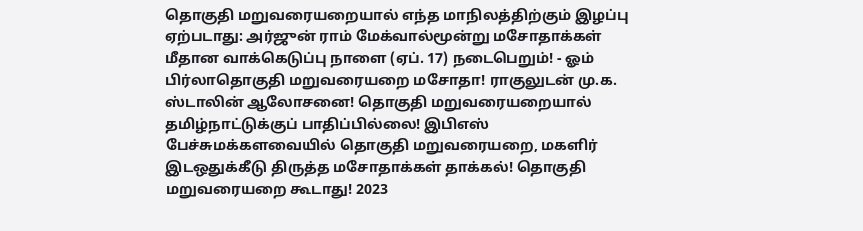தொகுதி மறுவரையறையால் எந்த மாநிலத்திற்கும் இழப்பு ஏற்படாது: அர்ஜுன் ராம் மேக்வால்மூன்று மசோதாக்கள் மீதான வாக்கெடுப்பு நாளை (ஏப். 17) நடைபெறும்! - ஓம் பிர்லாதொகுதி மறுவரையறை மசோதா! ராகுலுடன் மு.க. ஸ்டாலின் ஆலோசனை! தொகுதி மறுவரையறையால் தமிழ்நாட்டுக்குப் பாதிப்பில்லை! இபிஎஸ் பேச்சுமக்களவையில் தொகுதி மறுவரையறை, மகளிர் இடஒதுக்கீடு திருத்த மசோதாக்கள் தாக்கல்! தொகுதி மறுவரையறை கூடாது! 2023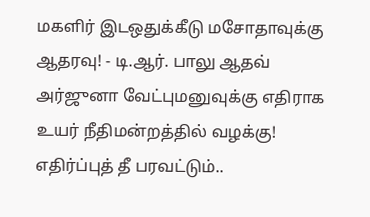மகளிர் இடஒதுக்கீடு மசோதாவுக்கு ஆதரவு! - டி.ஆர். பாலு ஆதவ் அர்ஜுனா வேட்புமனுவுக்கு எதிராக உயர் நீதிமன்றத்தில் வழக்கு! எதிர்ப்புத் தீ பரவட்டும்..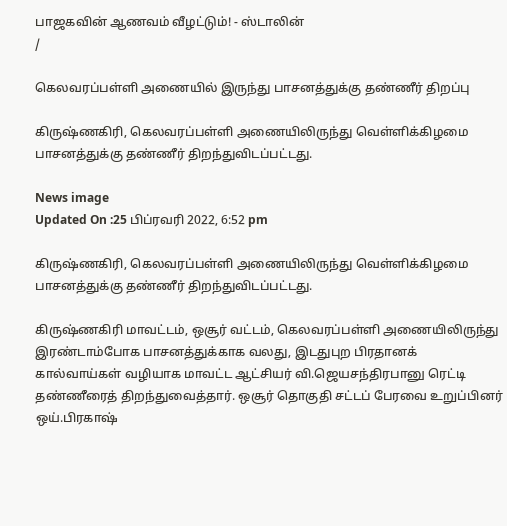பாஜகவின் ஆணவம் வீழட்டும்! - ஸ்டாலின்
/

கெலவரப்பள்ளி அணையில் இருந்து பாசனத்துக்கு தண்ணீர் திறப்பு

கிருஷ்ணகிரி, கெலவரப்பள்ளி அணையிலிருந்து வெள்ளிக்கிழமை பாசனத்துக்கு தண்ணீர் திறந்துவிடப்பட்டது.

News image
Updated On :25 பிப்ரவரி 2022, 6:52 pm

கிருஷ்ணகிரி, கெலவரப்பள்ளி அணையிலிருந்து வெள்ளிக்கிழமை பாசனத்துக்கு தண்ணீர் திறந்துவிடப்பட்டது.

கிருஷ்ணகிரி மாவட்டம், ஒசூர் வட்டம், கெலவரப்பள்ளி அணையிலிருந்து இரண்டாம்போக பாசனத்துக்காக வலது, இடதுபுற பிரதானக் கால்வாய்கள் வழியாக மாவட்ட ஆட்சியர் வி.ஜெயசந்திரபானு ரெட்டி தண்ணீரைத் திறந்துவைத்தார். ஒசூர் தொகுதி சட்டப் பேரவை உறுப்பினர் ஒய்.பிரகாஷ்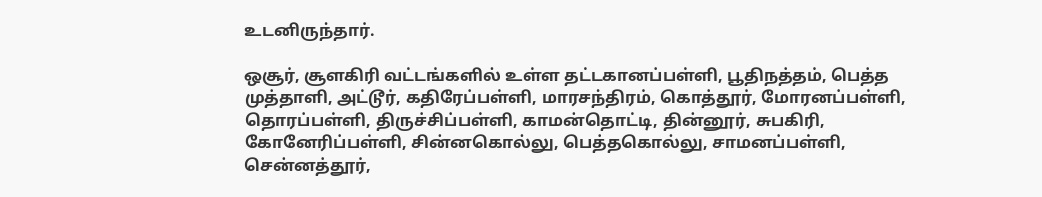உடனிருந்தார்.

ஒசூர், சூளகிரி வட்டங்களில் உள்ள தட்டகானப்பள்ளி, பூதிநத்தம், பெத்த முத்தாளி, அட்டூர், கதிரேப்பள்ளி, மாரசந்திரம், கொத்தூர், மோரனப்பள்ளி, தொரப்பள்ளி, திருச்சிப்பள்ளி, காமன்தொட்டி, தின்னூர், சுபகிரி, கோனேரிப்பள்ளி, சின்னகொல்லு, பெத்தகொல்லு, சாமனப்பள்ளி, சென்னத்தூர்,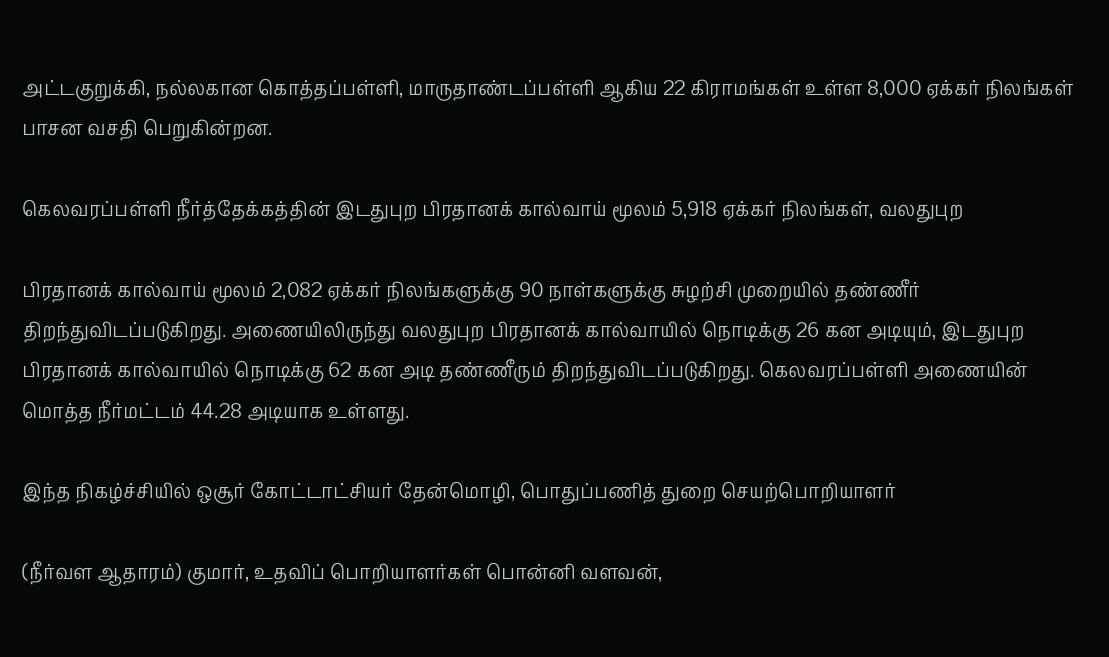அட்டகுறுக்கி, நல்லகான கொத்தப்பள்ளி, மாருதாண்டப்பள்ளி ஆகிய 22 கிராமங்கள் உள்ள 8,000 ஏக்கர் நிலங்கள் பாசன வசதி பெறுகின்றன.

கெலவரப்பள்ளி நீர்த்தேக்கத்தின் இடதுபுற பிரதானக் கால்வாய் மூலம் 5,918 ஏக்கர் நிலங்கள், வலதுபுற

பிரதானக் கால்வாய் மூலம் 2,082 ஏக்கர் நிலங்களுக்கு 90 நாள்களுக்கு சுழற்சி முறையில் தண்ணீர் திறந்துவிடப்படுகிறது. அணையிலிருந்து வலதுபுற பிரதானக் கால்வாயில் நொடிக்கு 26 கன அடியும், இடதுபுற பிரதானக் கால்வாயில் நொடிக்கு 62 கன அடி தண்ணீரும் திறந்துவிடப்படுகிறது. கெலவரப்பள்ளி அணையின் மொத்த நீர்மட்டம் 44.28 அடியாக உள்ளது.

இந்த நிகழ்ச்சியில் ஒசூர் கோட்டாட்சியர் தேன்மொழி, பொதுப்பணித் துறை செயற்பொறியாளர்

(நீர்வள ஆதாரம்) குமார், உதவிப் பொறியாளர்கள் பொன்னி வளவன்,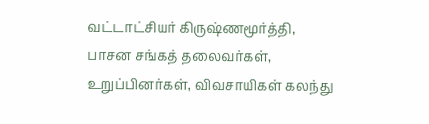வட்டாட்சியர் கிருஷ்ணமூர்த்தி, பாசன சங்கத் தலைவர்கள், உறுப்பினர்கள், விவசாயிகள் கலந்து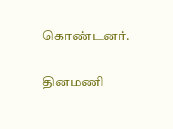கொண்டனர்.

தினமணி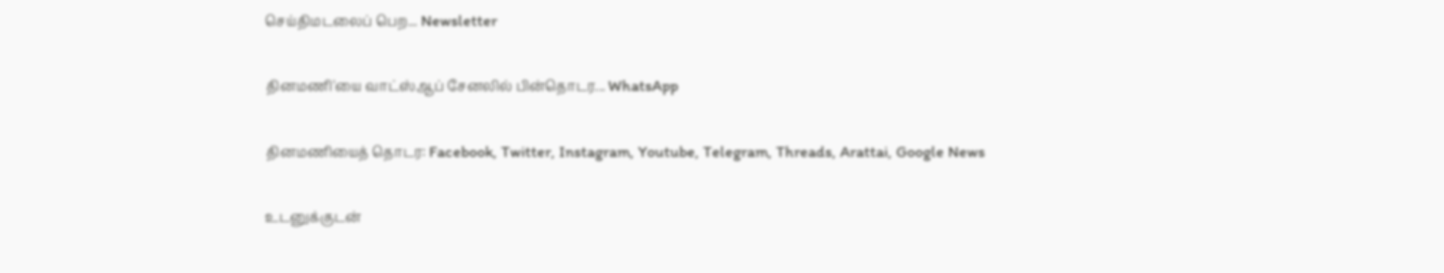செய்திமடலைப் பெற... Newsletter

தினமணி'யை வாட்ஸ்ஆப் சேனலில் பின்தொடர... WhatsApp

தினமணியைத் தொடர: Facebook, Twitter, Instagram, Youtube, Telegram, Threads, Arattai, Google News

உடனுக்குடன்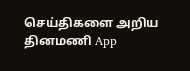செய்திகளை அறிய தினமணி App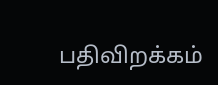பதிவிறக்கம்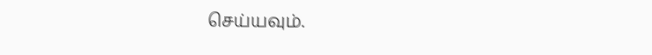செய்யவும்.